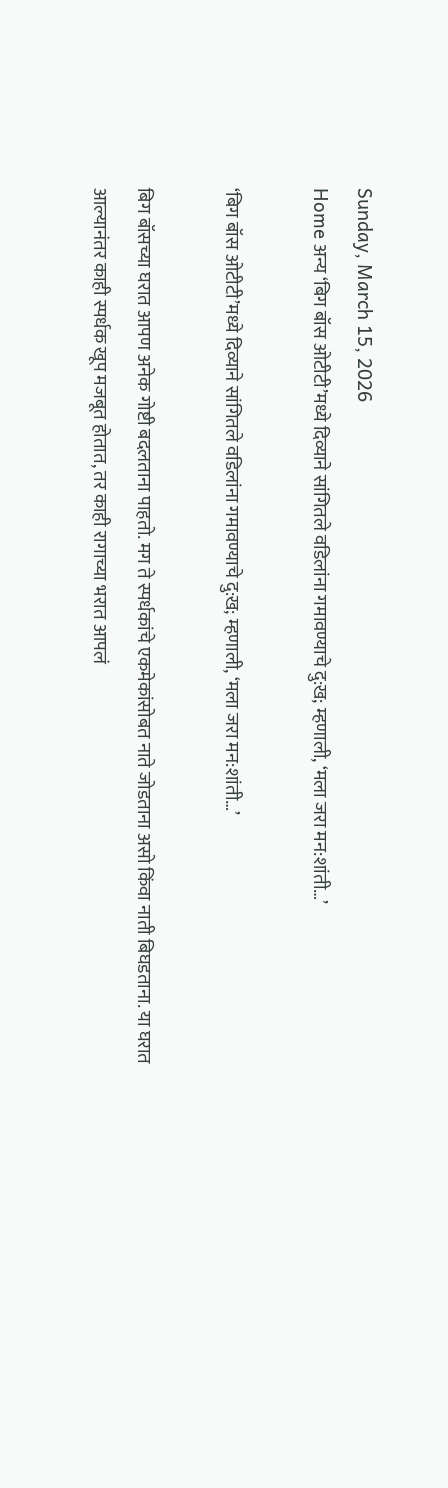Sunday, March 15, 2026
Home अन्य ‘बिग बॉस ओटीटी’मध्ये दिव्याने सांगितले वडिलांना गमावण्याचे दु:ख; म्हणाली, ‘मला जरा मन:शांती…’

‘बिग बॉस ओटीटी’मध्ये दिव्याने सांगितले वडिलांना गमावण्याचे दु:ख; म्हणाली, ‘मला जरा मन:शांती…’

बिग बॉसच्या घरात आपण अनेक गोष्टी बदलताना पाहतो. मग ते स्पर्धकांचे एकमेकांसोबत नाते जोडताना असो किंवा नाती बिघडताना. या घरात आल्यानंतर काही स्पर्धक खूप मजबूत होतात, तर काही रागाच्या भरात आपलं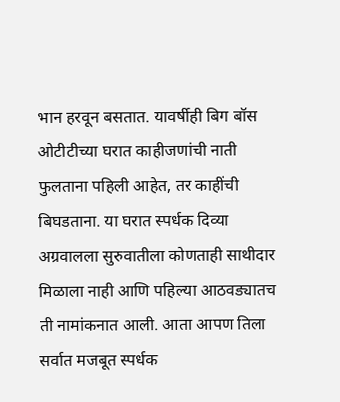भान हरवून बसतात. यावर्षीही बिग बॉस ओटीटीच्या घरात काहीजणांची नाती फुलताना पहिली आहेत, तर काहींची बिघडताना. या घरात स्पर्धक दिव्या अग्रवालला सुरुवातीला कोणताही साथीदार मिळाला नाही आणि पहिल्या आठवड्यातच ती नामांकनात आली. आता आपण तिला सर्वात मजबूत स्पर्धक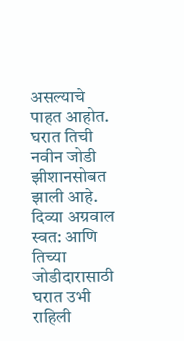असल्याचे पाहत आहोत. घरात तिची नवीन जोडी झीशानसोबत झाली आहे. दिव्या अग्रवाल स्वत: आणि तिच्या जोडीदारासाठी घरात उभी राहिली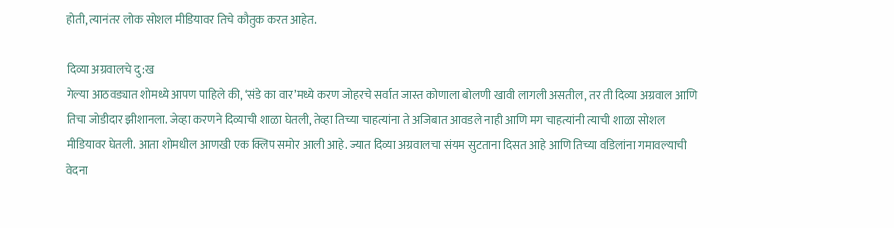होती, त्यानंतर लोक सोशल मीडियावर तिचे कौतुक करत आहेत.

दिव्या अग्रवालचे दु:ख
गेल्या आठवड्यात शोमध्ये आपण पाहिले की, ‘संडे का वार’मध्ये करण जोहरचे सर्वात जास्त कोणाला बोलणी खावी लागली असतील, तर ती दिव्या अग्रवाल आणि तिचा जोडीदार झीशानला. जेव्हा करणने दिव्याची शाळा घेतली, तेव्हा तिच्या चाहत्यांना ते अजिबात आवडले नाही आणि मग चाहत्यांनी त्याची शाळा सोशल मीडियावर घेतली. आता शोमधील आणखी एक क्लिप समोर आली आहे. ज्यात दिव्या अग्रवालचा संयम सुटताना दिसत आहे आणि तिच्या वडिलांना गमावल्याची वेदना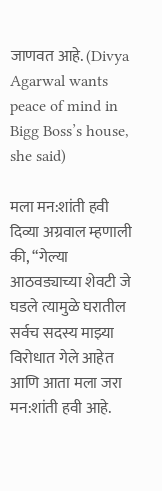जाणवत आहे. (Divya Agarwal wants peace of mind in Bigg Boss’s house, she said)

मला मन:शांती हवी
दिव्या अग्रवाल म्हणाली की, “गेल्या आठवड्याच्या शेवटी जे घडले त्यामुळे घरातील सर्वच सदस्य माझ्या विरोधात गेले आहेत आणि आता मला जरा मन:शांती हवी आहे.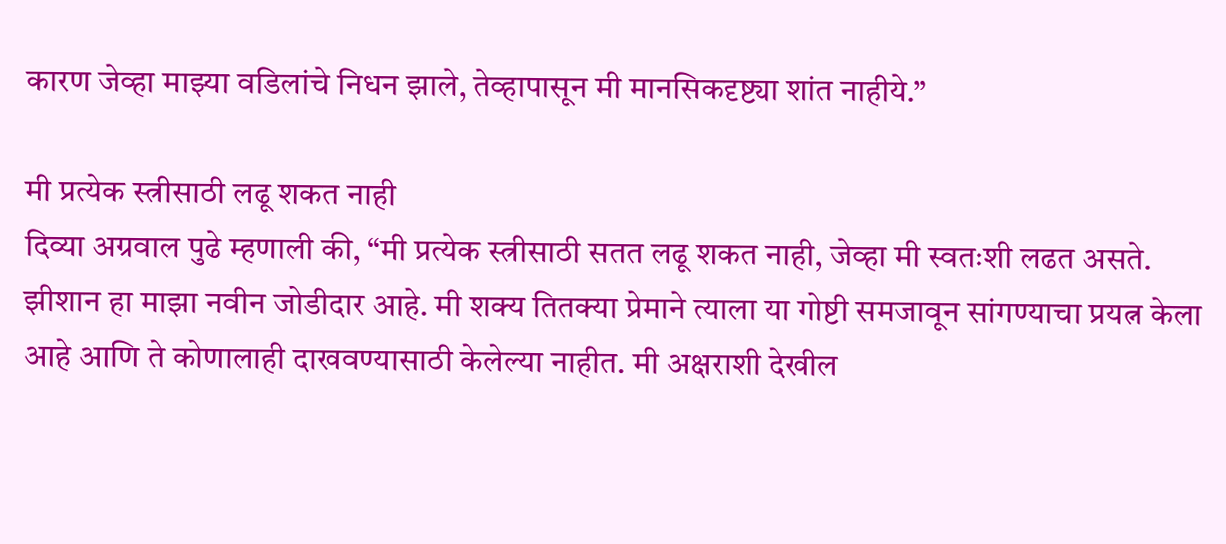कारण जेव्हा माझ्या वडिलांचे निधन झाले, तेव्हापासून मी मानसिकदृष्ट्या शांत नाहीये.”

मी प्रत्येक स्त्रीसाठी लढू शकत नाही
दिव्या अग्रवाल पुढे म्हणाली की, “मी प्रत्येक स्त्रीसाठी सतत लढू शकत नाही, जेव्हा मी स्वतःशी लढत असते. झीशान हा माझा नवीन जोडीदार आहे. मी शक्य तितक्या प्रेमाने त्याला या गोष्टी समजावून सांगण्याचा प्रयत्न केला आहे आणि ते कोणालाही दाखवण्यासाठी केलेल्या नाहीत. मी अक्षराशी देखील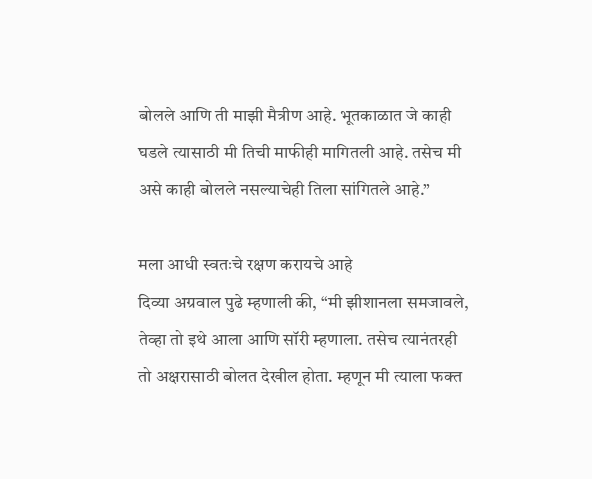बोलले आणि ती माझी मैत्रीण आहे. भूतकाळात जे काही घडले त्यासाठी मी तिची माफीही मागितली आहे. तसेच मी असे काही बोलले नसल्याचेही तिला सांगितले आहे.”

मला आधी स्वतःचे रक्षण करायचे आहे
दिव्या अग्रवाल पुढे म्हणाली की, “मी झीशानला समजावले, तेव्हा तो इथे आला आणि सॉरी म्हणाला. तसेच त्यानंतरही तो अक्षरासाठी बोलत देखील होता. म्हणून मी त्याला फक्त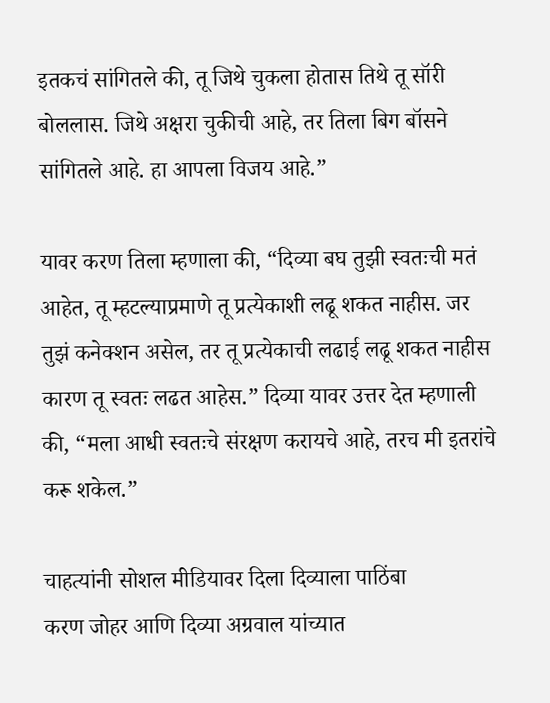इतकचं सांगितले की, तू जिथे चुकला होतास तिथे तू सॉरी बोललास. जिथे अक्षरा चुकीची आहे, तर तिला बिग बॉसने सांगितले आहे. हा आपला विजय आहे.”

यावर करण तिला म्हणाला की, “दिव्या बघ तुझी स्वतःची मतं आहेत, तू म्हटल्याप्रमाणे तू प्रत्येकाशी लढू शकत नाहीस. जर तुझं कनेक्शन असेल, तर तू प्रत्येकाची लढाई लढू शकत नाहीस कारण तू स्वतः लढत आहेस.” दिव्या यावर उत्तर देत म्हणाली की, “मला आधी स्वतःचे संरक्षण करायचे आहे, तरच मी इतरांचे करू शकेल.”

चाहत्यांनी सोशल मीडियावर दिला दिव्याला पाठिंबा
करण जोहर आणि दिव्या अग्रवाल यांच्यात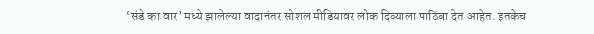‘संडे का वार’ मध्ये झालेल्या वादानंतर सोशल मीडियावर लोक दिव्याला पाठिंबा देत आहेत. इतकेच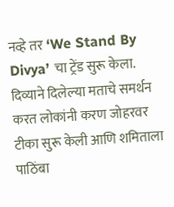नव्हे तर ‘We Stand By Divya’ चा ट्रेंड सुरू केला. दिव्याने दिलेल्या मताचे समर्थन करत लोकांनी करण जोहरवर टीका सुरू केली आणि शमिताला पाठिंबा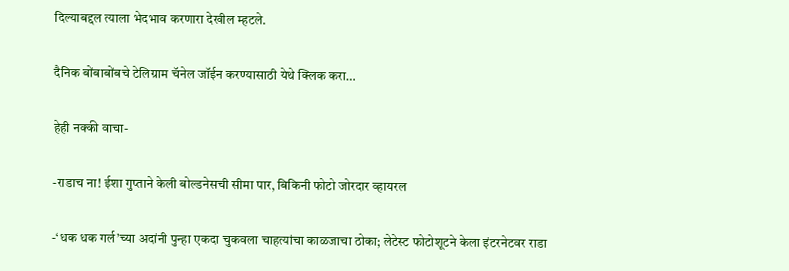दिल्याबद्दल त्याला भेदभाव करणारा देखील म्हटले.

दैनिक बोंबाबोंबचे टेलिग्राम चॅनेल जॉईन करण्यासाठी येथे क्लिक करा…

हेही नक्की वाचा-

-राडाच ना! ईशा गुप्ताने केली बोल्डनेसची सीमा पार, बिकिनी फोटो जोरदार व्हायरल

-‘धक धक गर्ल’च्या अदांनी पुन्हा एकदा चुकवला चाहत्यांचा काळजाचा ठोका; लेटेस्ट फोटोशूटने केला इंटरनेटवर राडा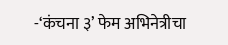-‘कंचना ३’ फेम अभिनेत्रीचा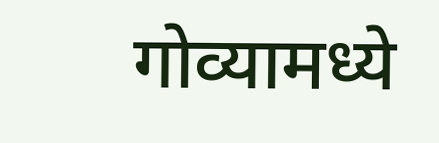गोव्यामध्ये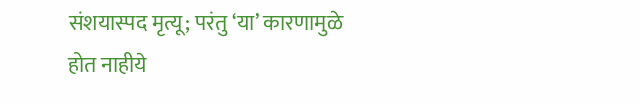संशयास्पद मृत्यू; परंतु ‘या’ कारणामुळे होत नाहीये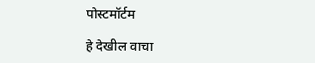पोस्टमॉर्टम

हे देखील वाचा